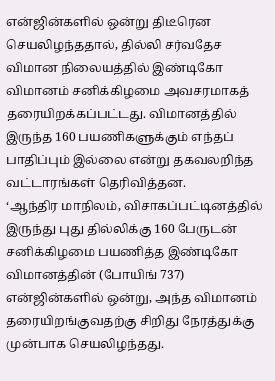என்ஜின்களில் ஒன்று திடீரென செயலிழந்ததால், தில்லி சர்வதேச விமான நிலையத்தில் இண்டிகோ விமானம் சனிக்கிழமை அவசரமாகத் தரையிறக்கப்பட்டது. விமானத்தில் இருந்த 160 பயணிகளுக்கும் எந்தப் பாதிப்பும் இல்லை என்று தகவலறிந்த வட்டாரங்கள் தெரிவித்தன.
‘ஆந்திர மாநிலம், விசாகப்பட்டினத்தில் இருந்து புது தில்லிக்கு 160 பேருடன் சனிக்கிழமை பயணித்த இண்டிகோ விமானத்தின் (போயிங் 737) என்ஜின்களில் ஒன்று, அந்த விமானம் தரையிறங்குவதற்கு சிறிது நேரத்துக்கு முன்பாக செயலிழந்தது.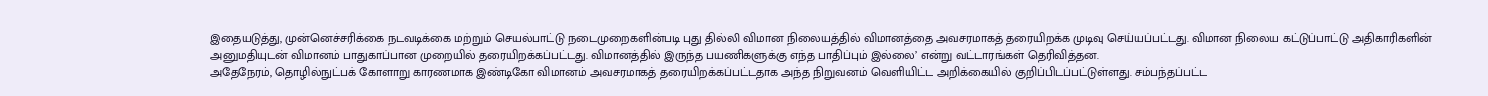இதையடுத்து, முன்னெச்சரிக்கை நடவடிக்கை மற்றும் செயல்பாட்டு நடைமுறைகளின்படி புது தில்லி விமான நிலையத்தில் விமானத்தை அவசரமாகத் தரையிறக்க முடிவு செய்யப்பட்டது. விமான நிலைய கட்டுப்பாட்டு அதிகாரிகளின் அனுமதியுடன் விமானம் பாதுகாப்பான முறையில் தரையிறக்கப்பட்டது. விமானத்தில் இருந்த பயணிகளுக்கு எந்த பாதிப்பும் இல்லை’ என்று வட்டாரங்கள் தெரிவித்தன.
அதேநேரம், தொழில்நுட்பக் கோளாறு காரணமாக இண்டிகோ விமானம் அவசரமாகத் தரையிறக்கப்பட்டதாக அந்த நிறுவனம் வெளியிட்ட அறிக்கையில் குறிப்பிடப்பட்டுள்ளது. சம்பந்தப்பட்ட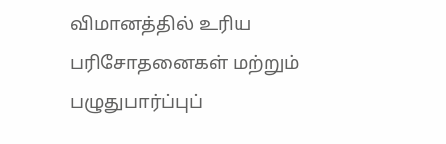விமானத்தில் உரிய பரிசோதனைகள் மற்றும் பழுதுபார்ப்புப்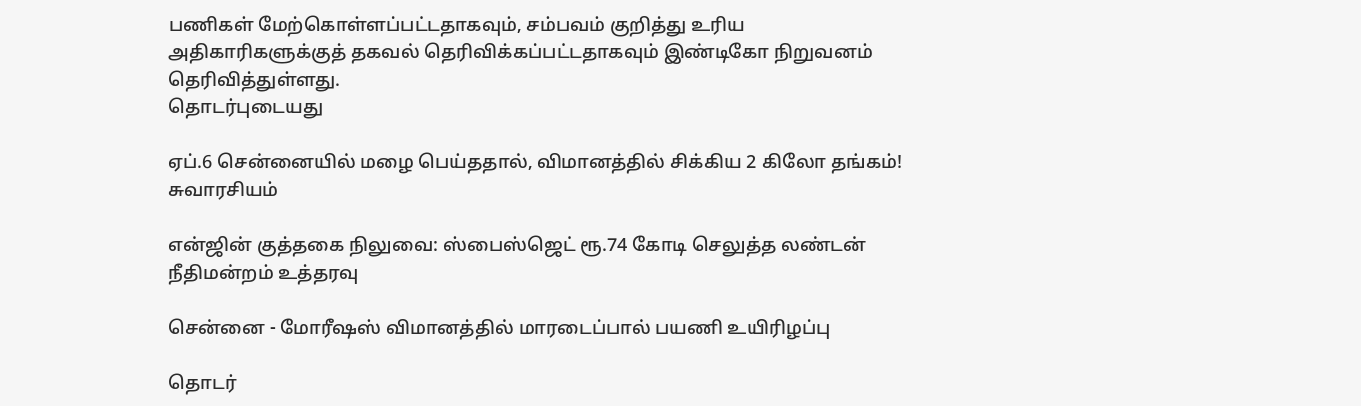பணிகள் மேற்கொள்ளப்பட்டதாகவும், சம்பவம் குறித்து உரிய அதிகாரிகளுக்குத் தகவல் தெரிவிக்கப்பட்டதாகவும் இண்டிகோ நிறுவனம் தெரிவித்துள்ளது.
தொடர்புடையது

ஏப்.6 சென்னையில் மழை பெய்ததால், விமானத்தில் சிக்கிய 2 கிலோ தங்கம்! சுவாரசியம்

என்ஜின் குத்தகை நிலுவை: ஸ்பைஸ்ஜெட் ரூ.74 கோடி செலுத்த லண்டன் நீதிமன்றம் உத்தரவு

சென்னை - மோரீஷஸ் விமானத்தில் மாரடைப்பால் பயணி உயிரிழப்பு

தொடர்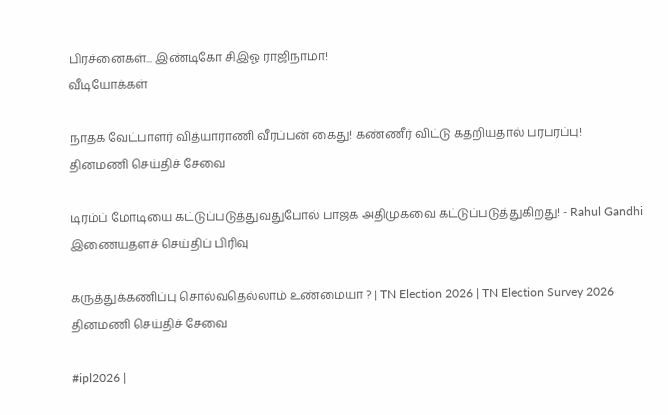பிரச்னைகள்... இண்டிகோ சிஇஓ ராஜிநாமா!
வீடியோக்கள்

நாதக வேட்பாளர் வித்யாராணி வீரப்பன் கைது! கண்ணீர் விட்டு கதறியதால் பரபரப்பு!
தினமணி செய்திச் சேவை

டிரம்ப் மோடியை கட்டுப்படுத்துவதுபோல் பாஜக அதிமுகவை கட்டுப்படுத்துகிறது! - Rahul Gandhi
இணையதளச் செய்திப் பிரிவு

கருத்துக்கணிப்பு சொல்வதெல்லாம் உண்மையா ? | TN Election 2026 | TN Election Survey 2026
தினமணி செய்திச் சேவை

#ipl2026 |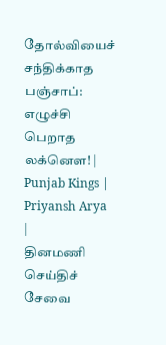தோல்வியைச் சந்திக்காத பஞ்சாப்: எழுச்சி பெறாத லக்னௌ! | Punjab Kings | Priyansh Arya |
தினமணி செய்திச் சேவை